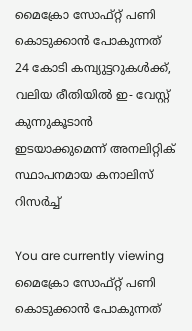മൈക്രോ സോഫ്റ്റ് പണി കൊടുക്കാൻ പോകുന്നത് 24 കോടി കമ്പ്യുട്ടറുകള്‍ക്ക്, വലിയ രീതിയില്‍ ഇ- വേസ്റ്റ് കുന്നുകൂടാൻ ഇടയാക്കുമെന്ന് അനലിറ്റിക് സ്ഥാപനമായ കനാലിസ് റിസര്‍ച്ച്‌

You are currently viewing മൈക്രോ സോഫ്റ്റ് പണി കൊടുക്കാൻ പോകുന്നത്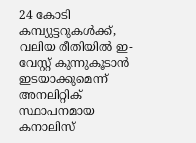24 കോടി കമ്പ്യുട്ടറുകള്‍ക്ക്, വലിയ രീതിയില്‍ ഇ- വേസ്റ്റ് കുന്നുകൂടാൻ ഇടയാക്കുമെന്ന് അനലിറ്റിക് സ്ഥാപനമായ കനാലിസ്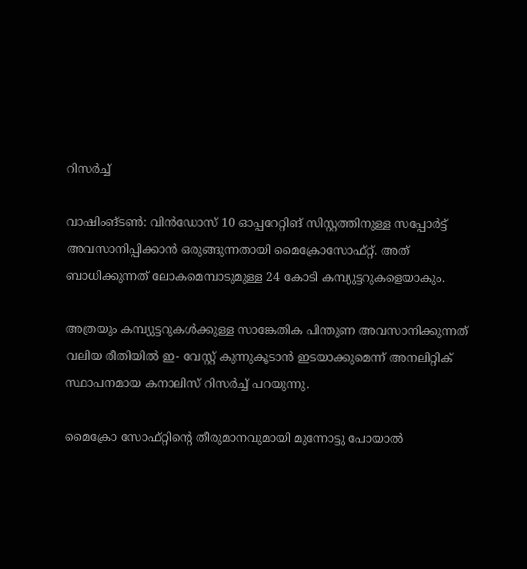റിസര്‍ച്ച്‌

വാഷിംങ്ടണ്‍: വിൻഡോസ് 10 ഓപ്പറേറ്റിങ് സിസ്റ്റത്തിനുള്ള സപ്പോര്‍ട്ട് അവസാനിപ്പിക്കാൻ ഒരുങ്ങുന്നതായി മൈക്രോസോഫ്റ്റ്. അത് ബാധിക്കുന്നത് ലോകമെമ്പാടുമുള്ള 24 കോടി കമ്പ്യുട്ടറുകളെയാകും.

അത്രയും കമ്പ്യുട്ടറുകള്‍ക്കുള്ള സാങ്കേതിക പിന്തുണ അവസാനിക്കുന്നത് വലിയ രീതിയില്‍ ഇ- വേസ്റ്റ് കുന്നുകൂടാൻ ഇടയാക്കുമെന്ന് അനലിറ്റിക് സ്ഥാപനമായ കനാലിസ് റിസര്‍ച്ച്‌ പറയുന്നു.

മൈക്രോ സോഫ്റ്റിൻ്റെ തീരുമാനവുമായി മുന്നോട്ടു പോയാല്‍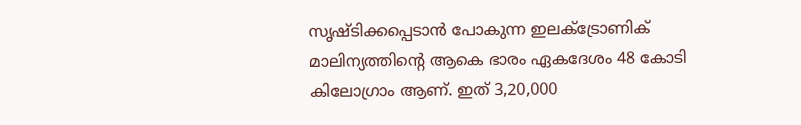സൃഷ്ടിക്കപ്പെടാൻ പോകുന്ന ഇലക്‌ട്രോണിക് മാലിന്യത്തിൻ്റെ ആകെ ഭാരം ഏകദേശം 48 കോടി കിലോഗ്രാം ആണ്. ഇത് 3,20,000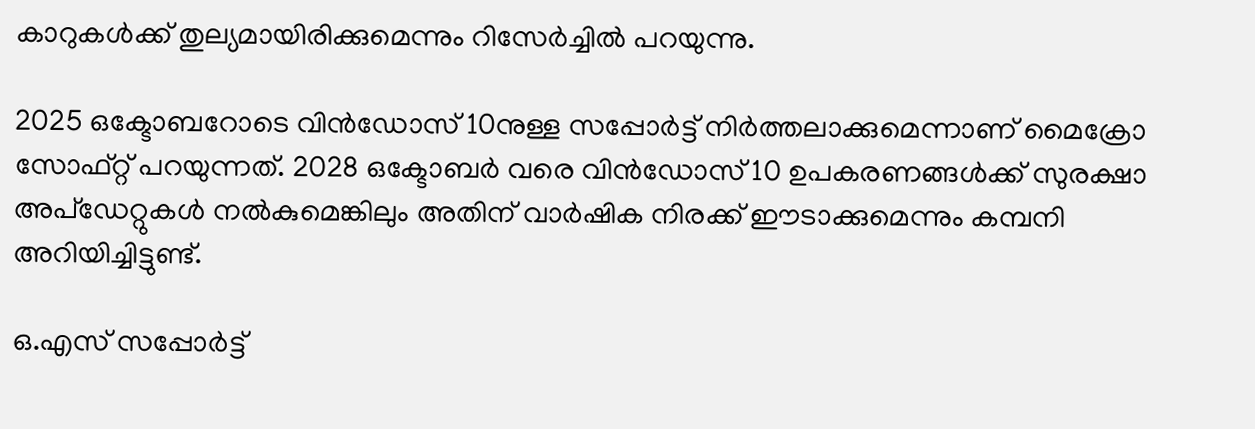കാറുകള്‍ക്ക് തുല്യമായിരിക്കുമെന്നും റിസേര്‍ച്ചില്‍ പറയുന്നു.

2025 ഒക്ടോബറോടെ വിൻഡോസ് 10നുള്ള സപ്പോര്‍ട്ട് നിര്‍ത്തലാക്കുമെന്നാണ് മൈക്രോ സോഫ്റ്റ് പറയുന്നത്. 2028 ഒക്ടോബര്‍ വരെ വിൻഡോസ് 10 ഉപകരണങ്ങള്‍ക്ക് സുരക്ഷാ അപ്‌ഡേറ്റുകള്‍ നല്‍കുമെങ്കിലും അതിന് വാര്‍ഷിക നിരക്ക് ഈടാക്കുമെന്നും കമ്പനി അറിയിച്ചിട്ടുണ്ട്.

ഒ.എസ് സപ്പോര്‍ട്ട്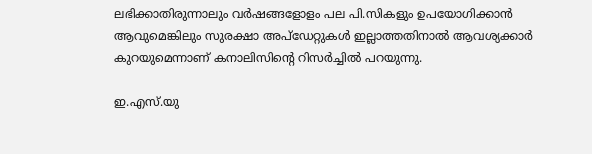ലഭിക്കാതിരുന്നാലും വര്‍ഷങ്ങളോളം പല പി.സികളും ഉപയോഗിക്കാൻ ആവുമെങ്കിലും സുരക്ഷാ അപ്ഡേറ്റുകൾ ഇല്ലാത്തതിനാല്‍ ആവശ്യക്കാര്‍ കുറയുമെന്നാണ് കനാലിസിൻ്റെ റിസര്‍ച്ചില്‍ പറയുന്നു.

ഇ.എസ്.യു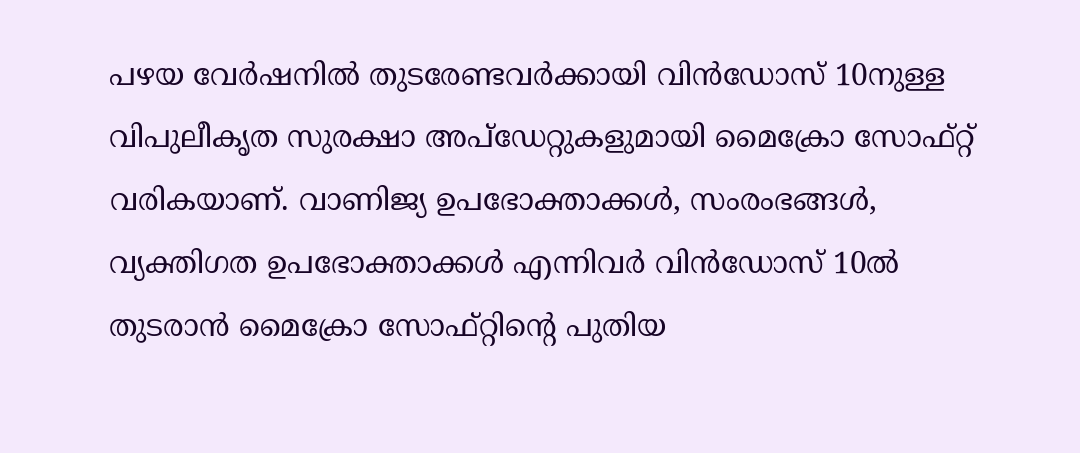പഴയ വേര്‍ഷനില്‍ തുടരേണ്ടവര്‍ക്കായി വിൻഡോസ് 10നുള്ള വിപുലീകൃത സുരക്ഷാ അപ്‌ഡേറ്റുകളുമായി മൈക്രോ സോഫ്റ്റ് വരികയാണ്. വാണിജ്യ ഉപഭോക്താക്കള്‍, സംരംഭങ്ങള്‍, വ്യക്തിഗത ഉപഭോക്താക്കള്‍ എന്നിവര്‍ വിൻഡോസ് 10ല്‍ തുടരാൻ മൈക്രോ സോഫ്റ്റിൻ്റെ പുതിയ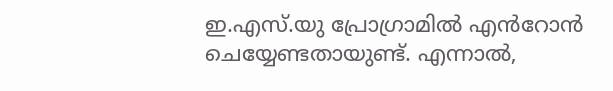ഇ.എസ്.യു പ്രോഗ്രാമില്‍ എൻറോൻ ചെയ്യേണ്ടതായുണ്ട്. എന്നാല്‍,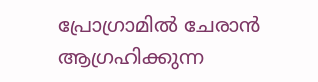പ്രോഗ്രാമില്‍ ചേരാൻ ആഗ്രഹിക്കുന്ന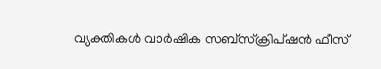വ്യക്തികള്‍ വാര്‍ഷിക സബ്‌സ്‌ക്രിപ്‌ഷൻ ഫീസ്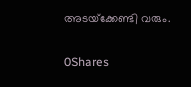അടയ്‌ക്കേണ്ടി വരും.

0Shares